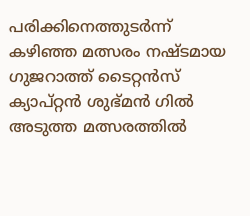പരിക്കിനെത്തുടർന്ന് കഴിഞ്ഞ മത്സരം നഷ്ടമായ ഗുജറാത്ത് ടൈറ്റൻസ് ക്യാപ്റ്റൻ ശുഭ്മൻ ഗിൽ അടുത്ത മത്സരത്തിൽ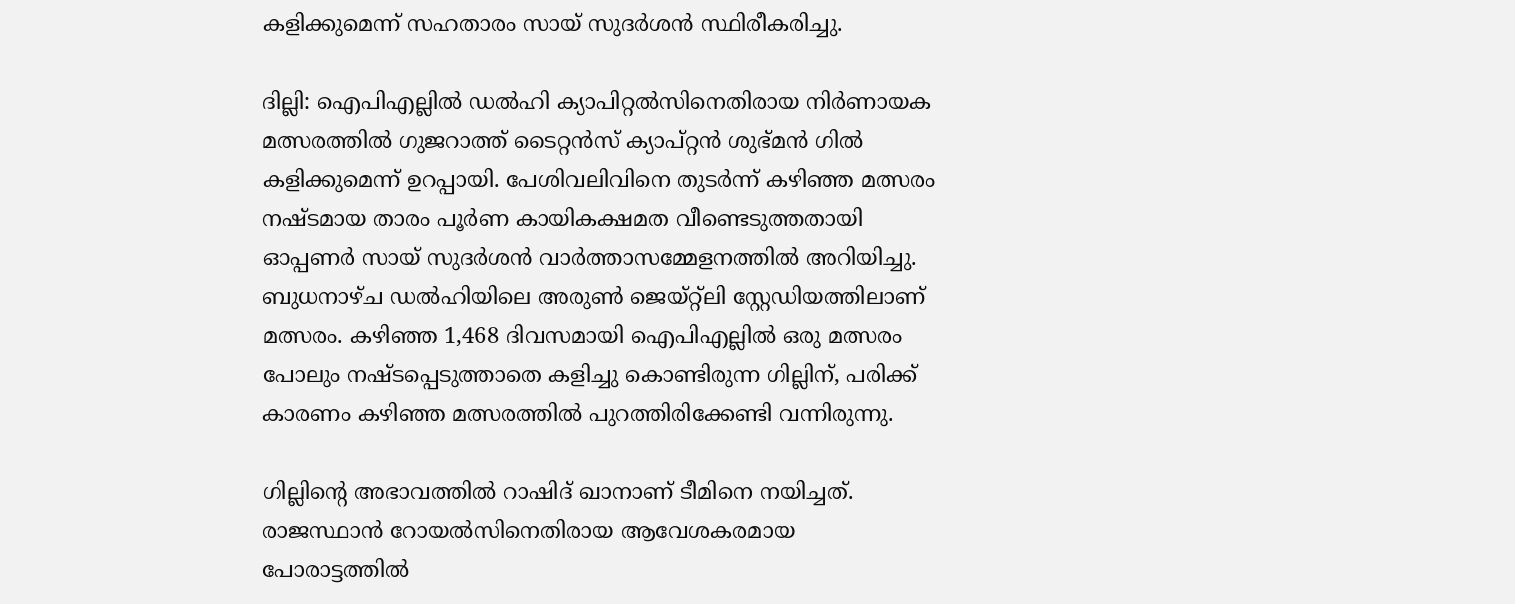കളിക്കുമെന്ന് സഹതാരം സായ് സുദർശൻ സ്ഥിരീകരിച്ചു.

ദില്ലി: ഐപിഎല്ലില്‍ ഡല്‍ഹി ക്യാപിറ്റല്‍സിനെതിരായ നിര്‍ണായക മത്സരത്തില്‍ ഗുജറാത്ത് ടൈറ്റന്‍സ് ക്യാപ്റ്റന്‍ ശുഭ്മന്‍ ഗില്‍ കളിക്കുമെന്ന് ഉറപ്പായി. പേശിവലിവിനെ തുടര്‍ന്ന് കഴിഞ്ഞ മത്സരം നഷ്ടമായ താരം പൂര്‍ണ കായികക്ഷമത വീണ്ടെടുത്തതായി ഓപ്പണര്‍ സായ് സുദര്‍ശന്‍ വാര്‍ത്താസമ്മേളനത്തില്‍ അറിയിച്ചു. ബുധനാഴ്ച ഡല്‍ഹിയിലെ അരുണ്‍ ജെയ്റ്റ്ലി സ്റ്റേഡിയത്തിലാണ് മത്സരം. കഴിഞ്ഞ 1,468 ദിവസമായി ഐപിഎല്ലില്‍ ഒരു മത്സരം പോലും നഷ്ടപ്പെടുത്താതെ കളിച്ചു കൊണ്ടിരുന്ന ഗില്ലിന്, പരിക്ക് കാരണം കഴിഞ്ഞ മത്സരത്തില്‍ പുറത്തിരിക്കേണ്ടി വന്നിരുന്നു.

ഗില്ലിന്റെ അഭാവത്തില്‍ റാഷിദ് ഖാനാണ് ടീമിനെ നയിച്ചത്. രാജസ്ഥാന്‍ റോയല്‍സിനെതിരായ ആവേശകരമായ പോരാട്ടത്തില്‍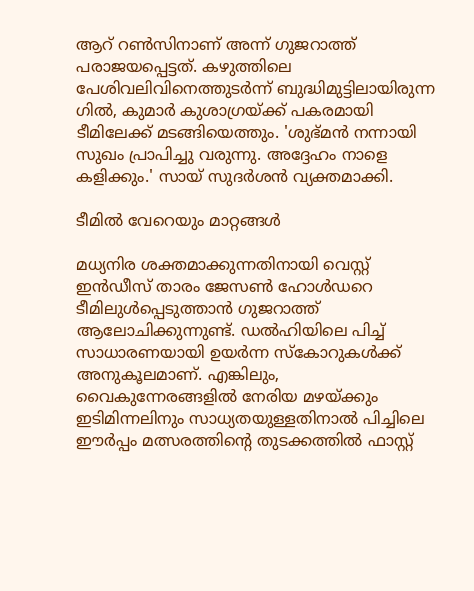ആറ് റണ്‍സിനാണ് അന്ന് ഗുജറാത്ത് പരാജയപ്പെട്ടത്. കഴുത്തിലെ പേശിവലിവിനെത്തുടര്‍ന്ന് ബുദ്ധിമുട്ടിലായിരുന്ന ഗില്‍, കുമാര്‍ കുശാഗ്രയ്ക്ക് പകരമായി ടീമിലേക്ക് മടങ്ങിയെത്തും. 'ശുഭ്മന്‍ നന്നായി സുഖം പ്രാപിച്ചു വരുന്നു. അദ്ദേഹം നാളെ കളിക്കും.' സായ് സുദര്‍ശന്‍ വ്യക്തമാക്കി.

ടീമില്‍ വേറെയും മാറ്റങ്ങള്‍

മധ്യനിര ശക്തമാക്കുന്നതിനായി വെസ്റ്റ് ഇന്‍ഡീസ് താരം ജേസണ്‍ ഹോള്‍ഡറെ ടീമിലുള്‍പ്പെടുത്താന്‍ ഗുജറാത്ത് ആലോചിക്കുന്നുണ്ട്. ഡല്‍ഹിയിലെ പിച്ച് സാധാരണയായി ഉയര്‍ന്ന സ്‌കോറുകള്‍ക്ക് അനുകൂലമാണ്. എങ്കിലും, വൈകുന്നേരങ്ങളില്‍ നേരിയ മഴയ്ക്കും ഇടിമിന്നലിനും സാധ്യതയുള്ളതിനാല്‍ പിച്ചിലെ ഈര്‍പ്പം മത്സരത്തിന്റെ തുടക്കത്തില്‍ ഫാസ്റ്റ്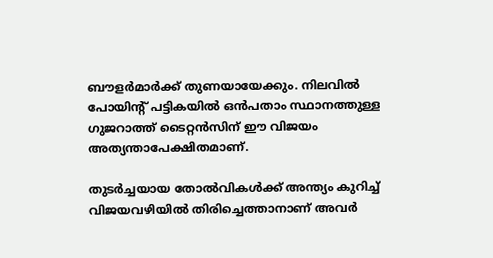ബൗളര്‍മാര്‍ക്ക് തുണയായേക്കും. നിലവില്‍ പോയിന്റ് പട്ടികയില്‍ ഒന്‍പതാം സ്ഥാനത്തുള്ള ഗുജറാത്ത് ടൈറ്റന്‍സിന് ഈ വിജയം അത്യന്താപേക്ഷിതമാണ്.

തുടര്‍ച്ചയായ തോല്‍വികള്‍ക്ക് അന്ത്യം കുറിച്ച് വിജയവഴിയില്‍ തിരിച്ചെത്താനാണ് അവര്‍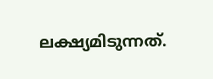ലക്ഷ്യമിടുന്നത്.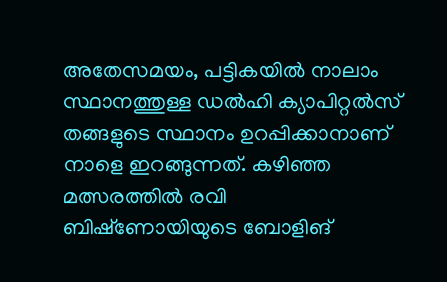അതേസമയം, പട്ടികയില്‍ നാലാം സ്ഥാനത്തുള്ള ഡല്‍ഹി ക്യാപിറ്റല്‍സ് തങ്ങളുടെ സ്ഥാനം ഉറപ്പിക്കാനാണ് നാളെ ഇറങ്ങുന്നത്. കഴിഞ്ഞ മത്സരത്തില്‍ രവി ബിഷ്‌ണോയിയുടെ ബോളിങ്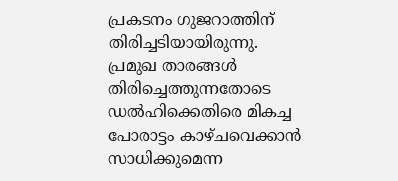പ്രകടനം ഗുജറാത്തിന് തിരിച്ചടിയായിരുന്നു. പ്രമുഖ താരങ്ങള്‍ തിരിച്ചെത്തുന്നതോടെ ഡല്‍ഹിക്കെതിരെ മികച്ച പോരാട്ടം കാഴ്ചവെക്കാന്‍ സാധിക്കുമെന്ന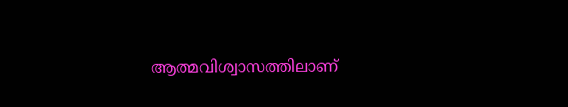ആത്മവിശ്വാസത്തിലാണ്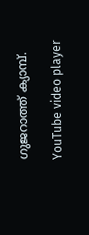ഗുജറാത്ത് ക്യാമ്പ്.

YouTube video player